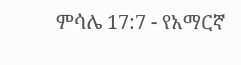ምሳሌ 17:7 - የአማርኛ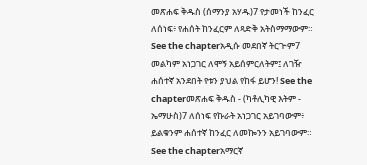መጽሐፍ ቅዱስ (ሰማንያ አሃዱ)7 የታመነች ከንፈር ለሰነፍ፥ የሐሰት ከንፈርም ለጻድቅ አትስማማውም። See the chapterአዲሱ መደበኛ ትርጒም7 መልካም አነጋገር ለሞኝ አይሰምርለትም፤ ለገዥ ሐሰተኛ አንደበት የቱን ያህል የከፋ ይሆን! See the chapterመጽሐፍ ቅዱስ - (ካቶሊካዊ እትም - ኤማሁስ)7 ለሰነፍ የኩራት አነጋገር አይገባውም፥ ይልቁንም ሐሰተኛ ከንፈር ለመኰንን አይገባውም። See the chapterአማርኛ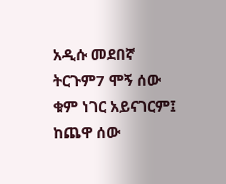አዲሱ መደበኛ ትርጉም7 ሞኝ ሰው ቁም ነገር አይናገርም፤ ከጨዋ ሰው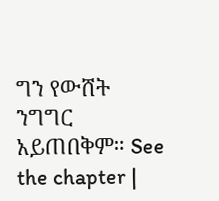ግን የውሸት ንግግር አይጠበቅም። See the chapter |